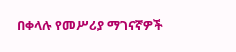በቀላሉ የመሥሪያ ማገናኛዎች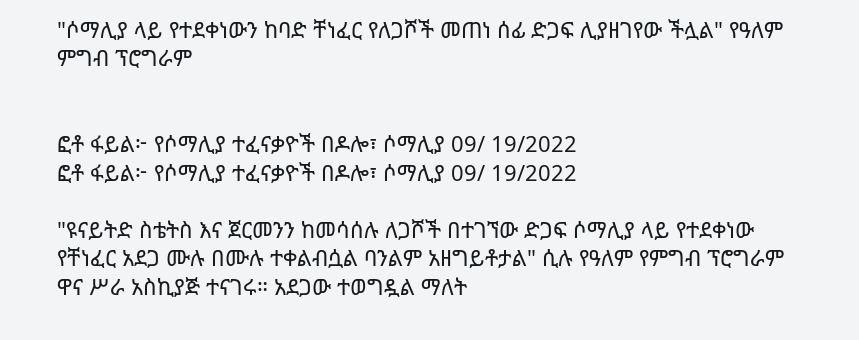"ሶማሊያ ላይ የተደቀነውን ከባድ ቸነፈር የለጋሾች መጠነ ሰፊ ድጋፍ ሊያዘገየው ችሏል" የዓለም ምግብ ፕሮግራም


ፎቶ ፋይል፦ የሶማሊያ ተፈናቃዮች በዶሎ፣ ሶማሊያ 09/ 19/2022
ፎቶ ፋይል፦ የሶማሊያ ተፈናቃዮች በዶሎ፣ ሶማሊያ 09/ 19/2022

"ዩናይትድ ስቴትስ እና ጀርመንን ከመሳሰሉ ለጋሾች በተገኘው ድጋፍ ሶማሊያ ላይ የተደቀነው የቸነፈር አደጋ ሙሉ በሙሉ ተቀልብሷል ባንልም አዘግይቶታል" ሲሉ የዓለም የምግብ ፕሮግራም ዋና ሥራ አስኪያጅ ተናገሩ። አደጋው ተወግዷል ማለት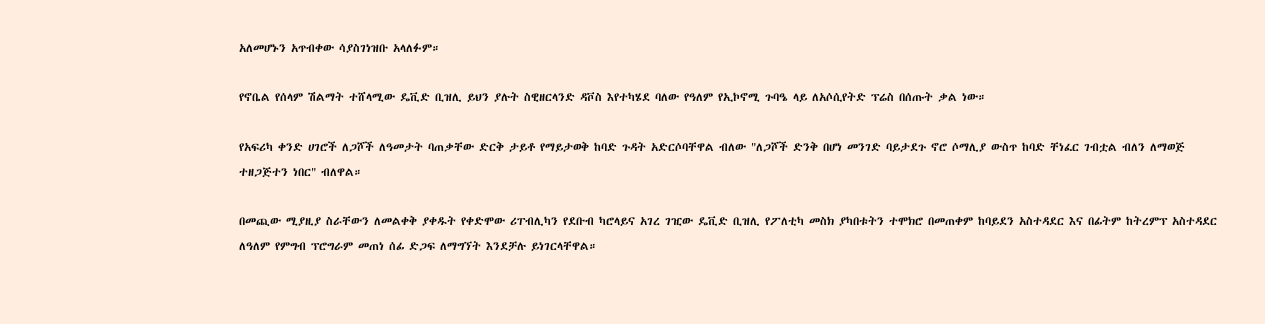አለመሆኑን አጥብቀው ሳያስገነዝቡ አላለፉም።

የኖቤል የሰላም ሽልማት ተሸላሚው ዴቪድ ቢዝሊ ይህን ያሉት ስዊዘርላንድ ዳቮስ እየተካሄደ ባለው የዓለም የኢኮኖሚ ጉባዔ ላይ ለአሶሲየትድ ፕሬስ በሰጡት ቃል ነው።

የአፍሪካ ቀንድ ሀገሮች ለጋሾች ለዓመታት ባጠቃቸው ድርቅ ታይቶ የማይታወቅ ከባድ ጉዳት አድርሶባቸዋል ብለው "ለጋሾች ድንቅ በሆነ መንገድ ባይታደጉ ኖሮ ሶማሊያ ውስጥ ከባድ ቸነፈር ገብቷል ብለን ለማወጅ ተዘጋጅተን ነበር" ብለዋል።

በመጪው ሚያዚያ ስራቸውን ለመልቀቅ ያቀዱት የቀድሞው ሪፐብሊካን የደቡብ ካሮላይና አገረ ገዢው ዴቪድ ቢዝሊ የፖለቲካ መስክ ያካበቱትን ተሞክሮ በመጠቀም ከባይደን አስተዳደር እና በፊትም ከትረምፕ አስተዳደር ለዓለም የምግብ ፕሮግራም መጠነ ሰፊ ድጋፍ ለማግኘት እንደቻሉ ይነገርላቸዋል።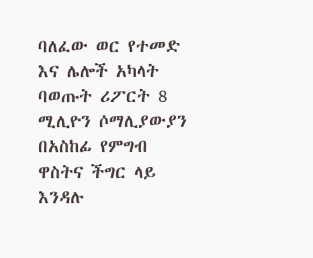ባለፈው ወር የተመድ እና ሌሎች አካላት ባወጡት ሪፖርት 8 ሚሊዮን ሶማሊያውያን በአስከፊ የምግብ ዋስትና ችግር ላይ እንዳሉ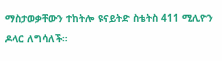ማስታወቃቸውን ተከትሎ ዩናይትድ ስቴትስ 411 ሚሊዮን ዶላር ለግሳለች።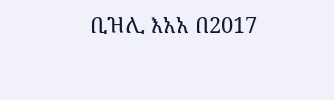ቢዝሊ እአአ በ2017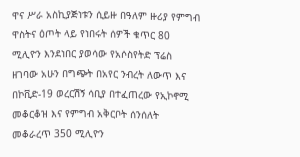ዋና ሥራ አስኪያጅነቱን ሲይዙ በዓለም ዙሪያ የምግብ ዋስትና ዕጦት ላይ የነበሩት ሰዎች ቁጥር 80 ሚሊዮን እንደነበር ያወሳው የአሶስየትድ ፕሬስ ዘገባው አሁን በግጭት በአየር ንብረት ለውጥ እና በኮቪድ-19 ወረርሽኝ ሳቢያ በተፈጠረው የኢኮኖሚ መቆርቆዝ እና የምግብ አቅርቦት ሰንሰለት መቆራረጥ 350 ሚሊዮን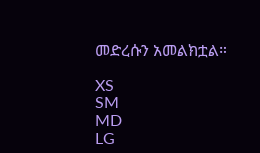መድረሱን አመልክቷል።

XS
SM
MD
LG